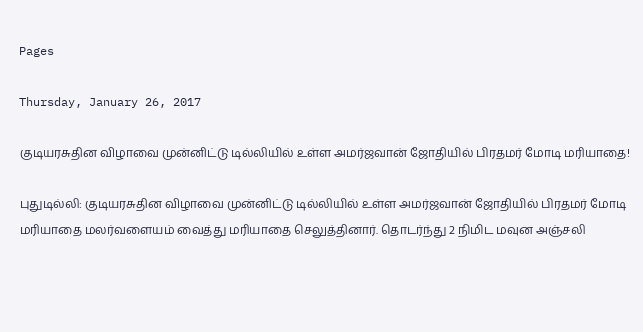Pages

Thursday, January 26, 2017

குடியரசுதின விழாவை முன்னிட்டு டில்லியில் உள்ள அமர்ஜவான் ஜோதியில் பிரதமர் மோடி மரியாதை!

புதுடில்லி: குடியரசுதின விழாவை முன்னிட்டு டில்லியில் உள்ள அமர்ஜவான் ஜோதியில் பிரதமர் மோடி மரியாதை மலர்வளையம் வைத்து மரியாதை செலுத்தினார். தொடர்ந்து 2 நிமிட மவுன அஞ்சலி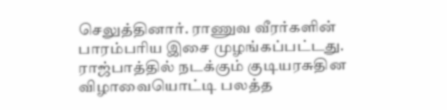செலுத்தினார். ராணுவ வீரர்களின் பாரம்பரிய இசை முழங்கப்பட்டது. ராஜ்பாத்தில் நடக்கும் குடியரசுதின விழாவையொட்டி பலத்த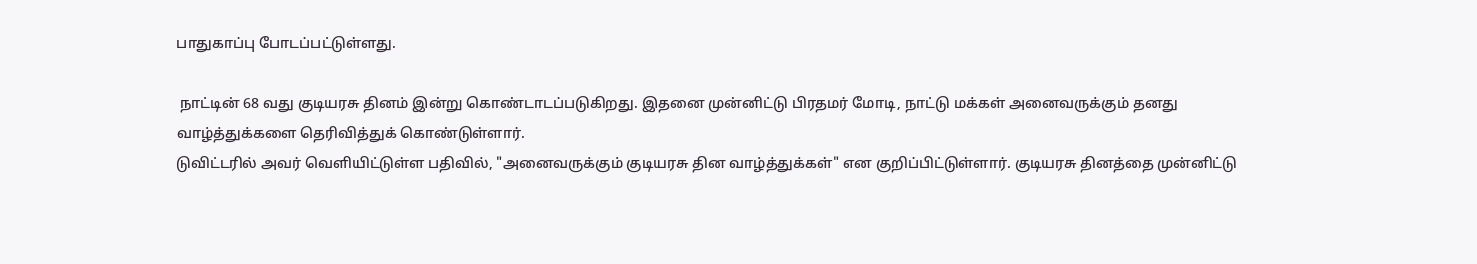பாதுகாப்பு போடப்பட்டுள்ளது.

 நாட்டின் 68 வது குடியரசு தினம் இன்று கொண்டாடப்படுகிறது. இதனை முன்னிட்டு பிரதமர் மோடி, நாட்டு மக்கள் அனைவருக்கும் தனது வாழ்த்துக்களை தெரிவித்துக் கொண்டுள்ளார்.
டுவிட்டரில் அவர் வெளியிட்டுள்ள பதிவில், "அனைவருக்கும் குடியரசு தின வாழ்த்துக்கள்" என குறிப்பிட்டுள்ளார். குடியரசு தினத்தை முன்னிட்டு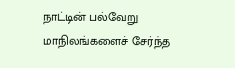நாட்டின் பல்வேறு மாநிலங்களைச் சேர்ந்த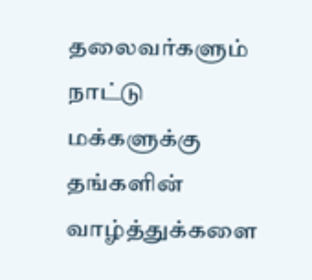தலைவர்களும் நாட்டு மக்களுக்கு தங்களின் வாழ்த்துக்களை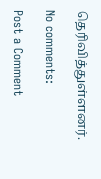தெரிவித்துள்ளனர்.

No comments:

Post a Comment